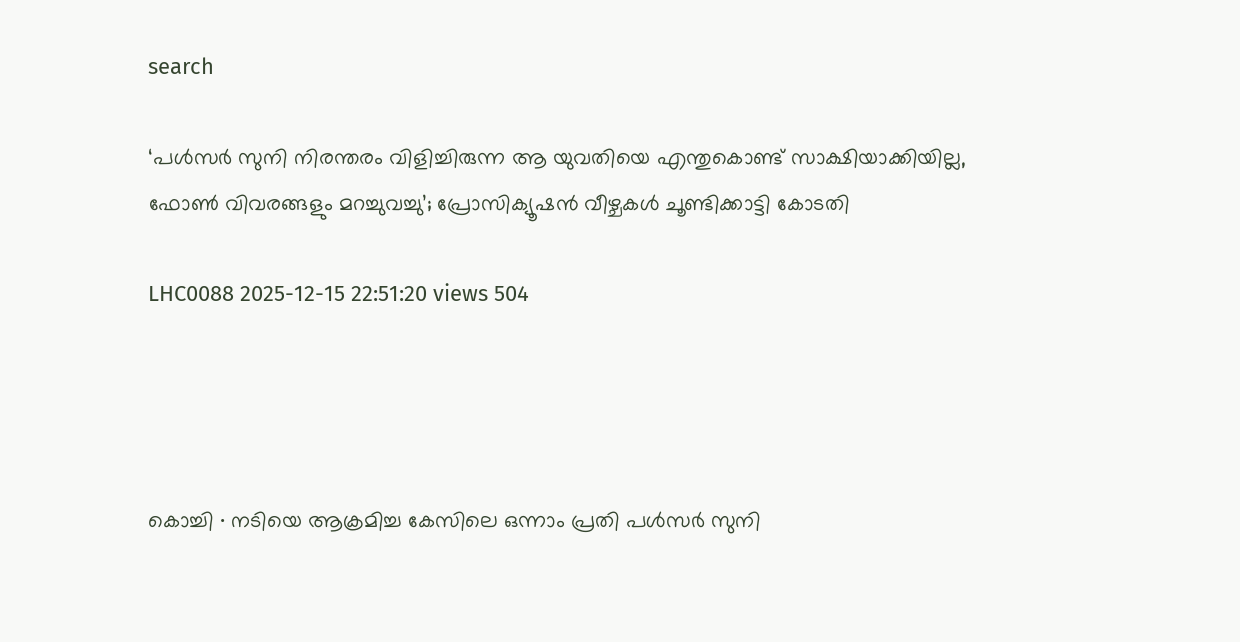search

‘പൾസർ സുനി നിരന്തരം വിളിച്ചിരുന്ന ആ യുവതിയെ എന്തുകൊണ്ട് സാക്ഷിയാക്കിയില്ല, ഫോൺ വിവരങ്ങളും മറച്ചുവച്ചു’; പ്രോസിക്യൂഷൻ വീഴ്ചകൾ ചൂണ്ടിക്കാട്ടി കോടതി

LHC0088 2025-12-15 22:51:20 views 504




കൊച്ചി ∙ നടിയെ ആക്രമിച്ച കേസിലെ ഒന്നാം പ്രതി പൾസർ സുനി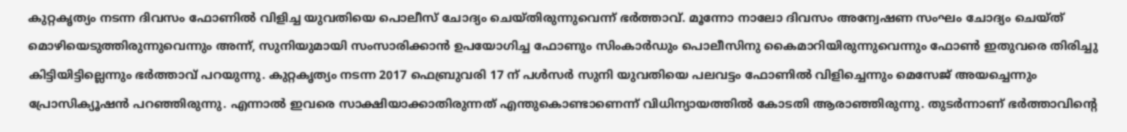കുറ്റകൃത്യം നടന്ന ദിവസം ഫോണിൽ വിളിച്ച യുവതിയെ പൊലീസ് ചോദ്യം ചെയ്തിരുന്നുവെന്ന് ഭർത്താവ്. മൂന്നോ നാലോ ദിവസം അന്വേഷണ സംഘം ചോദ്യം ചെയ്ത് മൊഴിയെടുത്തിരുന്നുവെന്നും അന്ന്, സുനിയുമായി സംസാരിക്കാൻ ഉപയോഗിച്ച ഫോണും സിംകാർഡും പൊലീസിനു കൈമാറിയിരുന്നുവെന്നും ഫോൺ ഇതുവരെ തിരിച്ചു കിട്ടിയിട്ടില്ലെന്നും ഭർത്താവ് പറയുന്നു. കുറ്റകൃത്യം നടന്ന 2017 ഫെബ്രുവരി 17 ന് പൾസർ സുനി യുവതിയെ പലവട്ടം ഫോണിൽ വിളിച്ചെന്നും മെസേജ് അയച്ചെന്നും പ്രോസിക്യൂഷൻ പറഞ്ഞിരുന്നു. എന്നാൽ ഇവരെ സാക്ഷിയാക്കാതിരുന്നത് എന്തുകൊണ്ടാണെന്ന് വിധിന്യായത്തിൽ കോടതി ആരാഞ്ഞിരുന്നു. തുടർന്നാണ് ഭർത്താവിന്റെ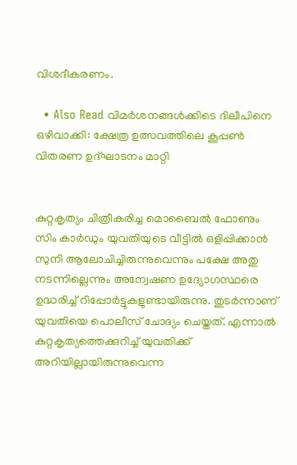വിശദീകരണം.

  • Also Read വിമർശനങ്ങൾക്കിടെ ദിലീപിനെ ഒഴിവാക്കി: ക്ഷേത്ര ഉത്സവത്തിലെ കൂപ്പൺ വിതരണ ഉദ്ഘാടനം മാറ്റി


കുറ്റകൃത്യം ചിത്രീകരിച്ച മൊബൈൽ ഫോണും സിം കാർഡും യുവതിയുടെ വീട്ടിൽ ഒളിപ്പിക്കാൻ സുനി ആലോചിച്ചിരുന്നുവെന്നും പക്ഷേ അതു ന‌ടന്നില്ലെന്നും അന്വേഷണ ഉദ്യോഗസ്ഥരെ ഉദ്ധരിച്ച് റിപ്പോർട്ടുകളുണ്ടായിരുന്നു. തുടർന്നാണ് യുവതിയെ പൊലീസ് ചോദ്യം ചെയ്തത്. എന്നാൽ കുറ്റകൃത്യത്തെക്കുറിച്ച് യുവതിക്ക് അറിയില്ലായിരുന്നുവെന്ന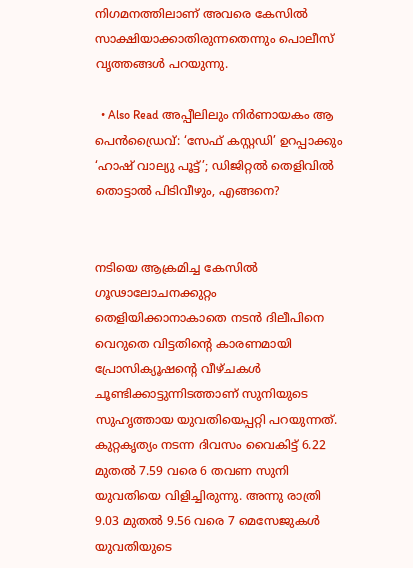നിഗമനത്തിലാണ് അവരെ കേസിൽ സാക്ഷിയാക്കാതിരുന്നതെന്നും പൊലീസ് വൃത്തങ്ങൾ പറയുന്നു.

  • Also Read അപ്പീലിലും നിർണായകം ആ പെൻഡ്രൈവ്: ‘സേഫ് കസ്റ്റഡി’ ഉറപ്പാക്കും ‘ഹാഷ് വാല്യു പൂട്ട്’; ഡിജിറ്റൽ തെളിവിൽ തൊട്ടാൽ പിടിവീഴും, എങ്ങനെ?


നടിയെ ആക്രമിച്ച കേസിൽ ഗൂഢാലോചനക്കുറ്റം തെളിയിക്കാനാകാതെ നടൻ ദിലീപിനെ വെറുതെ വിട്ടതിന്റെ കാരണമായി പ്രോസിക്യൂഷന്റെ വീഴ്ചകൾ ചൂണ്ടിക്കാട്ടുന്നിടത്താണ് സുനിയുടെ സുഹൃത്തായ യുവതിയെപ്പറ്റി പറയുന്നത്. കുറ്റകൃത്യം നടന്ന ദിവസം വൈകിട്ട് 6.22 മുതൽ 7.59 വരെ 6 തവണ സുനി യുവതിയെ വിളിച്ചിരുന്നു. അന്നു രാത്രി 9.03 മുതൽ 9.56 വരെ 7 മെസേജുകൾ യുവതിയുടെ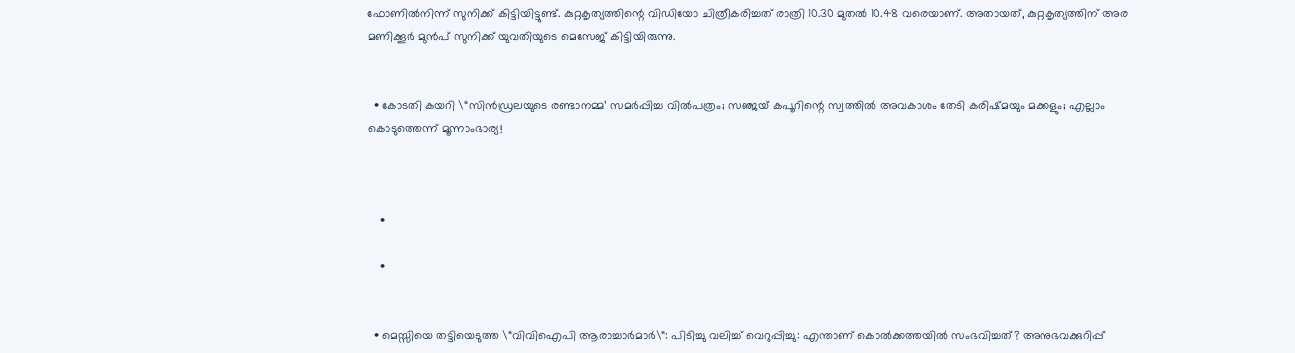ഫോണിൽനിന്ന് സുനിക്ക് കിട്ടിയിട്ടുണ്ട്. കുറ്റകൃത്യത്തിന്റെ വിഡിയോ ചിത്രീകരിച്ചത് രാത്രി 10.30 മുതൽ 10.48 വരെയാണ്. അതായത്, കുറ്റകൃത്യത്തിന് അര മണിക്കൂർ മുൻപ് സുനിക്ക് യുവതിയുടെ മെസേജ് കിട്ടിയിരുന്നു.


  • കോടതി കയറി \“സിൻഡ്രലയുടെ രണ്ടാനമ്മ’ സമർപ്പിച്ച വിൽപത്രം; സഞ്ജയ് കപൂറിന്റെ സ്വത്തിൽ അവകാശം തേടി കരിഷ്മയും മക്കളും; എല്ലാം കൊടുത്തെന്ന് മൂന്നാംഭാര്യ!



    •

    •


  • മെസ്സിയെ തട്ടിയെടുത്ത \“വിവിഐപി ആരാച്ചാർമാർ\“: പിടിച്ചു വലിച്ച്‌ വെറുപ്പിച്ചു: എന്താണ് കൊൽക്കത്തയിൽ സംഭവിച്ചത്? അനുഭവക്കുറിപ്പ്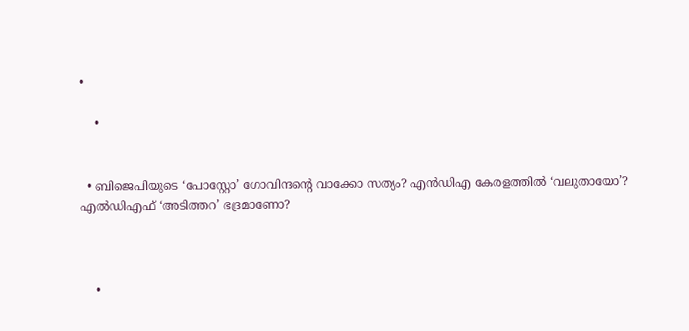•

    •


  • ബിജെപിയുടെ ‘പോസ്റ്റോ’ ഗോവിന്ദന്റെ വാക്കോ സത്യം? എൻഡിഎ കേരളത്തിൽ ‘വലുതായോ’? എൽഡിഎഫ് ‘അടിത്തറ’ ഭദ്രമാണോ?



    •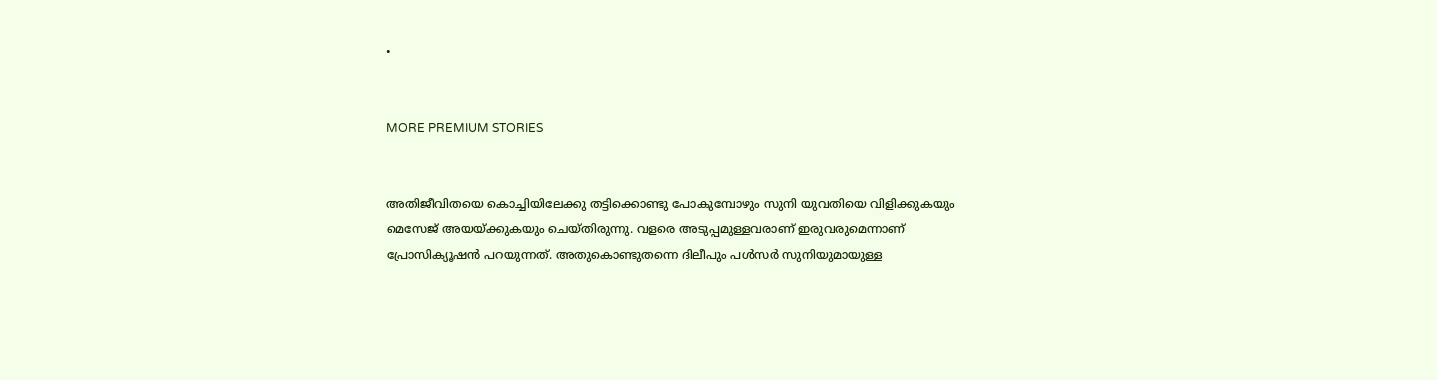•


MORE PREMIUM STORIES


അതിജീവിതയെ കൊച്ചിയിലേക്കു തട്ടിക്കൊണ്ടു പോകുമ്പോഴും സുനി യുവതിയെ വിളിക്കുകയും മെസേജ് അയയ്ക്കുകയും ചെയ്തിരുന്നു. വളരെ അടുപ്പമുള്ളവരാണ് ഇരുവരുമെന്നാണ് പ്രോസിക്യൂഷൻ പറയുന്നത്. അതുകൊണ്ടുതന്നെ ദിലീപും പൾസർ സുനിയുമായുള്ള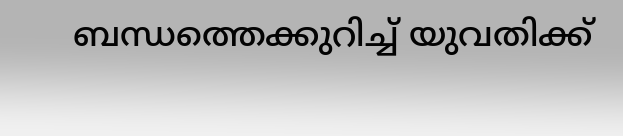ബന്ധത്തെക്കുറിച്ച് യുവതിക്ക്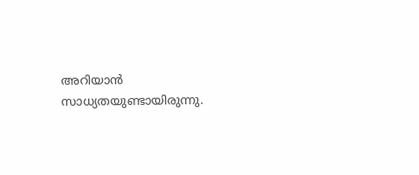അറിയാൻ സാധ്യതയുണ്ടായിരുന്നു.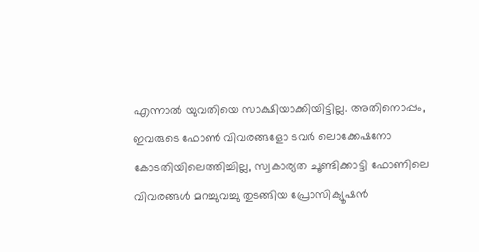എന്നാൽ യുവതിയെ സാക്ഷിയാക്കിയിട്ടില്ല. അതിനൊപ്പം, ഇവരുടെ ഫോൺ വിവരങ്ങളോ ടവർ ലൊക്കേഷനോ കോടതിയിലെത്തിച്ചില്ല, സ്വകാര്യത ചൂണ്ടിക്കാട്ടി ഫോണിലെ വിവരങ്ങൾ മറച്ചുവച്ചു തുടങ്ങിയ പ്രോസിക്യൂഷൻ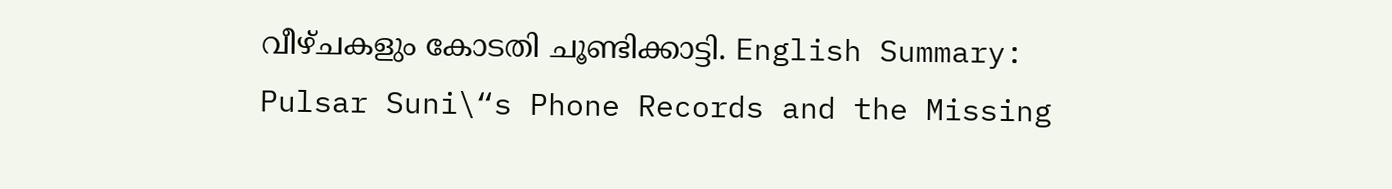വീഴ്ചകളും കോടതി ചൂണ്ടിക്കാട്ടി. English Summary:
Pulsar Suni\“s Phone Records and the Missing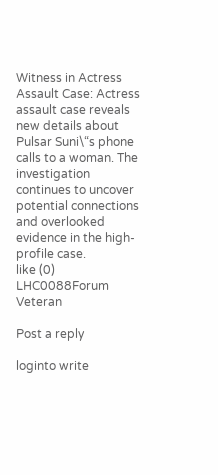Witness in Actress Assault Case: Actress assault case reveals new details about Pulsar Suni\“s phone calls to a woman. The investigation continues to uncover potential connections and overlooked evidence in the high-profile case.
like (0)
LHC0088Forum Veteran

Post a reply

loginto write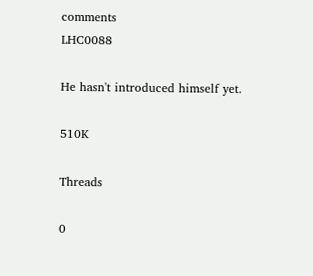comments
LHC0088

He hasn't introduced himself yet.

510K

Threads

0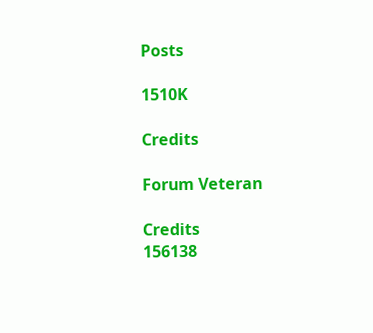Posts

1510K

Credits

Forum Veteran

Credits
156138